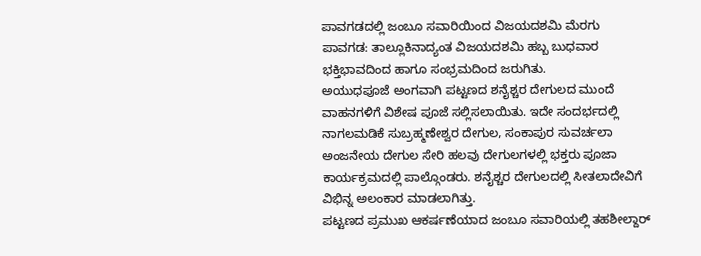ಪಾವಗಡದಲ್ಲಿ ಜಂಬೂ ಸವಾರಿಯಿಂದ ವಿಜಯದಶಮಿ ಮೆರಗು
ಪಾವಗಡ: ತಾಲ್ಲೂಕಿನಾದ್ಯಂತ ವಿಜಯದಶಮಿ ಹಬ್ಬ ಬುಧವಾರ ಭಕ್ತಿಭಾವದಿಂದ ಹಾಗೂ ಸಂಭ್ರಮದಿಂದ ಜರುಗಿತು.
ಅಯುಧಪೂಜೆ ಅಂಗವಾಗಿ ಪಟ್ಟಣದ ಶನೈಶ್ಚರ ದೇಗುಲದ ಮುಂದೆ ವಾಹನಗಳಿಗೆ ವಿಶೇಷ ಪೂಜೆ ಸಲ್ಲಿಸಲಾಯಿತು. ಇದೇ ಸಂದರ್ಭದಲ್ಲಿ ನಾಗಲಮಡಿಕೆ ಸುಬ್ರಹ್ಮಣೇಶ್ವರ ದೇಗುಲ, ಸಂಕಾಪುರ ಸುವರ್ಚಲಾ ಅಂಜನೇಯ ದೇಗುಲ ಸೇರಿ ಹಲವು ದೇಗುಲಗಳಲ್ಲಿ ಭಕ್ತರು ಪೂಜಾ ಕಾರ್ಯಕ್ರಮದಲ್ಲಿ ಪಾಲ್ಗೊಂಡರು. ಶನೈಶ್ಚರ ದೇಗುಲದಲ್ಲಿ ಸೀತಲಾದೇವಿಗೆ ವಿಭಿನ್ನ ಅಲಂಕಾರ ಮಾಡಲಾಗಿತ್ತು.
ಪಟ್ಟಣದ ಪ್ರಮುಖ ಆಕರ್ಷಣೆಯಾದ ಜಂಬೂ ಸವಾರಿಯಲ್ಲಿ ತಹಶೀಲ್ದಾರ್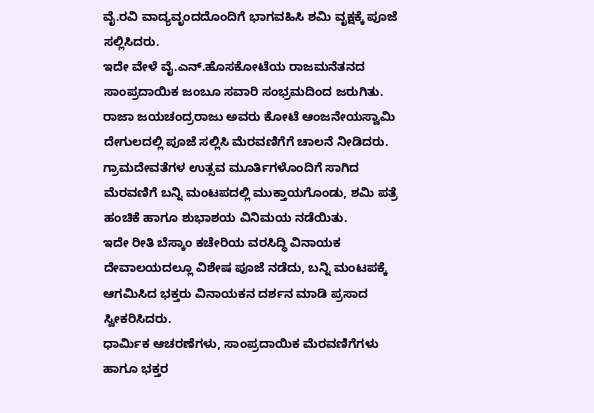ವೈ.ರವಿ ವಾದ್ಯವೃಂದದೊಂದಿಗೆ ಭಾಗವಹಿಸಿ ಶಮಿ ವೃಕ್ಷಕ್ಕೆ ಪೂಜೆ ಸಲ್ಲಿಸಿದರು.
ಇದೇ ವೇಳೆ ವೈ.ಎನ್.ಹೊಸಕೋಟೆಯ ರಾಜಮನೆತನದ ಸಾಂಪ್ರದಾಯಿಕ ಜಂಬೂ ಸವಾರಿ ಸಂಭ್ರಮದಿಂದ ಜರುಗಿತು. ರಾಜಾ ಜಯಚಂದ್ರರಾಜು ಅವರು ಕೋಟೆ ಆಂಜನೇಯಸ್ವಾಮಿ ದೇಗುಲದಲ್ಲಿ ಪೂಜೆ ಸಲ್ಲಿಸಿ ಮೆರವಣಿಗೆಗೆ ಚಾಲನೆ ನೀಡಿದರು. ಗ್ರಾಮದೇವತೆಗಳ ಉತ್ಸವ ಮೂರ್ತಿಗಳೊಂದಿಗೆ ಸಾಗಿದ ಮೆರವಣಿಗೆ ಬನ್ನಿ ಮಂಟಪದಲ್ಲಿ ಮುಕ್ತಾಯಗೊಂಡು, ಶಮಿ ಪತ್ರೆ ಹಂಚಿಕೆ ಹಾಗೂ ಶುಭಾಶಯ ವಿನಿಮಯ ನಡೆಯಿತು.
ಇದೇ ರೀತಿ ಬೆಸ್ಕಾಂ ಕಚೇರಿಯ ವರಸಿದ್ಧಿ ವಿನಾಯಕ ದೇವಾಲಯದಲ್ಲೂ ವಿಶೇಷ ಪೂಜೆ ನಡೆದು, ಬನ್ನಿ ಮಂಟಪಕ್ಕೆ ಆಗಮಿಸಿದ ಭಕ್ತರು ವಿನಾಯಕನ ದರ್ಶನ ಮಾಡಿ ಪ್ರಸಾದ ಸ್ವೀಕರಿಸಿದರು.
ಧಾರ್ಮಿಕ ಆಚರಣೆಗಳು, ಸಾಂಪ್ರದಾಯಿಕ ಮೆರವಣಿಗೆಗಳು ಹಾಗೂ ಭಕ್ತರ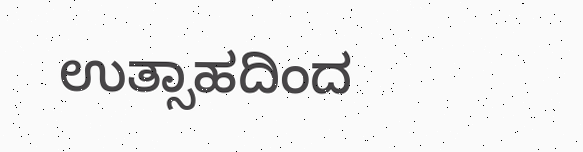ಉತ್ಸಾಹದಿಂದ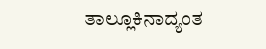ತಾಲ್ಲೂಕಿನಾದ್ಯಂತ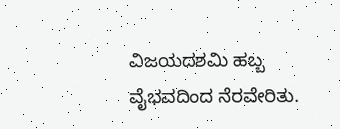ವಿಜಯದಶಮಿ ಹಬ್ಬ ವೈಭವದಿಂದ ನೆರವೇರಿತು.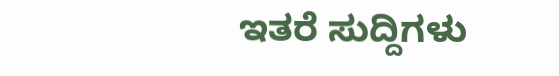ಇತರೆ ಸುದ್ದಿಗಳು